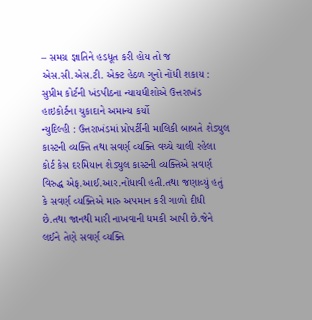– સમગ્ર જ્ઞાતિને હડધૂત કરી હોય તો જ એસ.સી.એસ.ટી. એક્ટ હેઠળ ગુનો નોંધી શકાય : સુપ્રીમ કોર્ટની ખંડપીઠના ન્યાયધીશોએ ઉત્તરાખંડ હાઇકોર્ટના ચુકાદાને અમાન્ય કર્યો
ન્યુદિલ્હી : ઉત્તરાખંડમાં પ્રોપર્ટીની માલિકી બાબતે શેડ્યુલ કાસ્ટની વ્યક્તિ તથા સવર્ણ વ્યક્તિ વચ્ચે ચાલી રહેલા કોર્ટ કેસ દરમિયાન શેડ્યુલ કાસ્ટની વ્યક્તિએ સવર્ણ વિરુદ્ધ એફ.આઈ.આર.નોંધાવી હતી.તથા જણાવ્યું હતું કે સવર્ણ વ્યક્તિએ મારુ અપમાન કરી ગાળો દીધી છે.તથા જાનથી મારી નાખવાની ધમકી આપી છે.જેને લઈને તેણે સવર્ણ વ્યક્તિ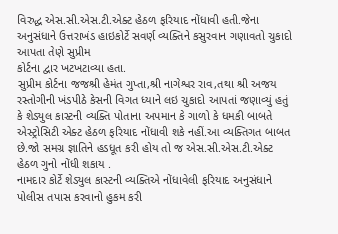વિરુદ્ધ એસ.સી.એસ.ટી.એક્ટ હેઠળ ફરિયાદ નોંધાવી હતી.જેના અનુસંધાને ઉત્તરાખંડ હાઇકોર્ટે સવર્ણ વ્યક્તિને કસુરવાન ગણાવતો ચુકાદો આપતા તેણે સુપ્રીમ
કોર્ટના દ્વાર ખટખટાવ્યા હતા.
સુપ્રીમ કોર્ટના જજશ્રી હેમંત ગુપ્તા,શ્રી નાગેશ્વર રાવ,તથા શ્રી અજય રસ્તોગીની ખંડપીઠે કેસની વિગત ધ્યાને લઇ ચુકાદો આપતાં જણાવ્યું હતું કે શેડ્યુલ કાસ્ટની વ્યક્તિ પોતાના અપમાન કે ગાળો કે ધમકી બાબતે એસ્ટ્રોસિટી એક્ટ હેઠળ ફરિયાદ નોંધાવી શકે નહીં.આ વ્યક્તિગત બાબત છે.જો સમગ્ર જ્ઞાતિને હડધૂત કરી હોય તો જ એસ.સી.એસ.ટી.એક્ટ હેઠળ ગુનો નોંધી શકાય .
નામદાર કોર્ટે શેડ્યુલ કાસ્ટની વ્યક્તિએ નોંધાવેલી ફરિયાદ અનુસંધાને પોલીસ તપાસ કરવાનો હુકમ કરી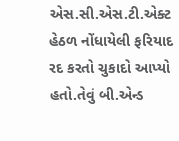એસ.સી.એસ.ટી.એક્ટ હેઠળ નોંધાયેલી ફરિયાદ રદ કરતો ચુકાદો આપ્યો હતો.તેવું બી.એન્ડ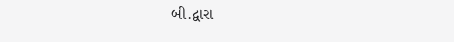બી.દ્વારા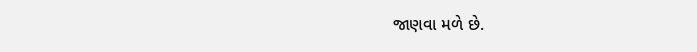જાણવા મળે છે.